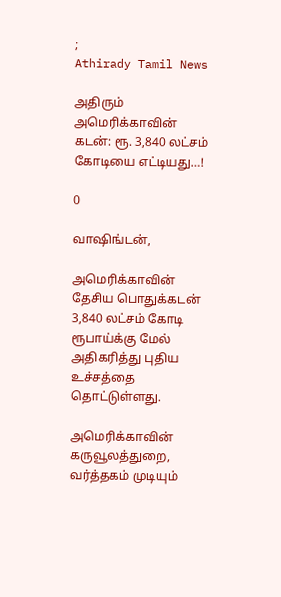;
Athirady Tamil News

அதிரும் அமெரிக்காவின் கடன்: ரூ. 3,840 லட்சம் கோடியை எட்டியது…!

0

வாஷிங்டன்,

அமெரிக்காவின் தேசிய பொதுக்கடன் 3,840 லட்சம் கோடி ரூபாய்க்கு மேல் அதிகரித்து புதிய உச்சத்தை தொட்டுள்ளது.

அமெரிக்காவின் கருவூலத்துறை, வர்த்தகம் முடியும்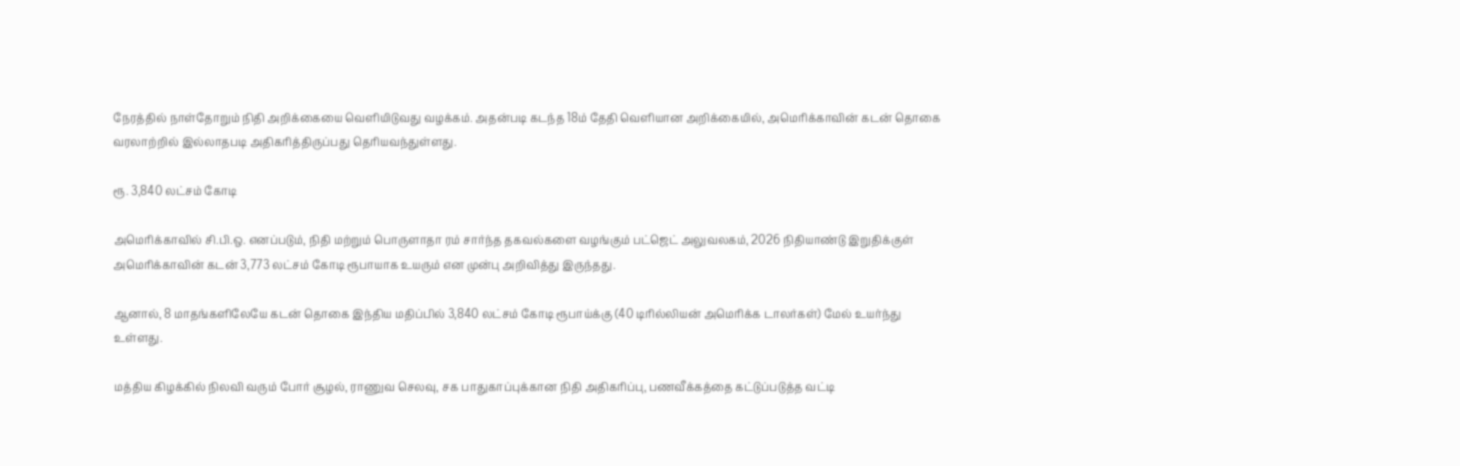நேரத்தில் நாள்தோறும் நிதி அறிக்கையை வெளியிடுவது வழக்கம். அதன்படி கடந்த 18ம் தேதி வெளியான அறிக்கையில், அமெரிக்காவின் கடன் தொகை வரலாற்றில் இல்லாதபடி அதிகரித்திருப்பது தெரியவந்துள்ளது.

ரூ. 3,840 லட்சம் கோடி

அமெரிக்காவில் சி.பி.ஒ. எனப்படும், நிதி மற்றும் பொருளாதா ரம் சார்ந்த தகவல்களை வழங்கும் பட்ஜெட் அலுவலகம், 2026 நிதியாண்டு இறுதிக்குள் அமெரிக்காவின் கடன் 3,773 லட்சம் கோடி ரூபாயாக உயரும் என முன்பு அறிவித்து இருந்தது.

ஆனால், 8 மாதங்களிலேயே கடன் தொகை இந்திய மதிப்பில் 3,840 லட்சம் கோடி ரூபாய்க்கு (40 டிரில்லியன் அமெரிக்க டாலர்கள்) மேல் உயர்ந்து உள்ளது.

மத்திய கிழக்கில் நிலவி வரும் போர் சூழல், ராணுவ செலவு, சக பாதுகாப்புக்கான நிதி அதிகரிப்பு, பணவீக்கத்தை கட்டுப்படுத்த வட்டி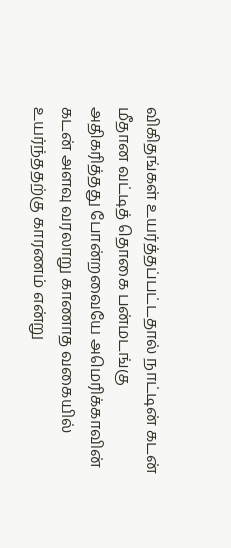விகிதங்கள் உயர்த்தப்பட்டதால் நாட்டின் கடன் மீதான வட்டித் தொகை பன்மடங்கு அதிகரித்தது போன்றவையே அமெரிக்காவின் கடன் அளவு வரலாறு காணாத வகையில் உயர்ந்ததற்கு காரணம் என்று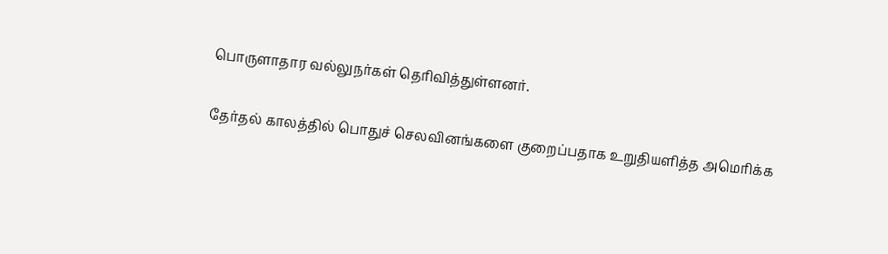பொருளாதார வல்லுநர்கள் தெரிவித்துள்ளனர்.

தேர்தல் காலத்தில் பொதுச் செலவினங்களை குறைப்பதாக உறுதியளித்த அமெரிக்க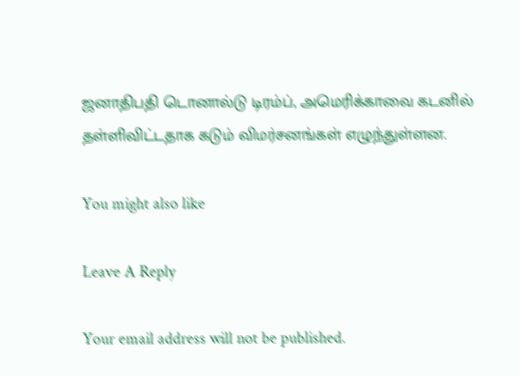ஜனாதிபதி டொனால்டு டிரம்ப், அமெரிக்காவை கடனில் தள்ளிவிட்டதாக கடும் விமர்சனங்கள் எழுந்துள்ளன.

You might also like

Leave A Reply

Your email address will not be published.